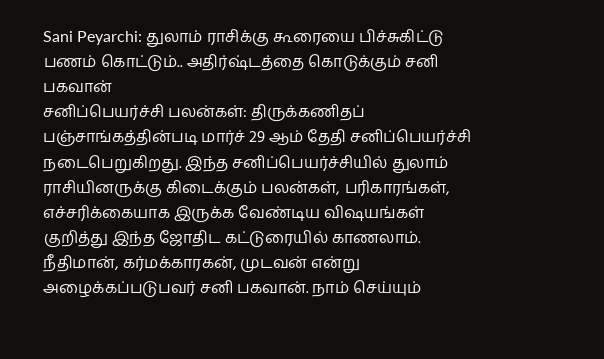Sani Peyarchi: துலாம் ராசிக்கு கூரையை பிச்சுகிட்டு பணம் கொட்டும்.. அதிர்ஷ்டத்தை கொடுக்கும் சனி பகவான்
சனிப்பெயர்ச்சி பலன்கள்: திருக்கணிதப் பஞ்சாங்கத்தின்படி மார்ச் 29 ஆம் தேதி சனிப்பெயர்ச்சி நடைபெறுகிறது. இந்த சனிப்பெயர்ச்சியில் துலாம் ராசியினருக்கு கிடைக்கும் பலன்கள், பரிகாரங்கள், எச்சரிக்கையாக இருக்க வேண்டிய விஷயங்கள் குறித்து இந்த ஜோதிட கட்டுரையில் காணலாம்.
நீதிமான், கர்மக்காரகன், முடவன் என்று அழைக்கப்படுபவர் சனி பகவான். நாம் செய்யும்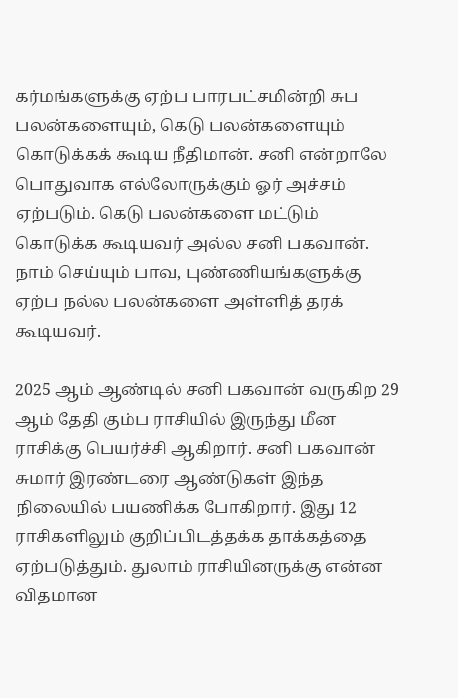கர்மங்களுக்கு ஏற்ப பாரபட்சமின்றி சுப பலன்களையும், கெடு பலன்களையும் கொடுக்கக் கூடிய நீதிமான். சனி என்றாலே பொதுவாக எல்லோருக்கும் ஓர் அச்சம் ஏற்படும். கெடு பலன்களை மட்டும் கொடுக்க கூடியவர் அல்ல சனி பகவான். நாம் செய்யும் பாவ, புண்ணியங்களுக்கு ஏற்ப நல்ல பலன்களை அள்ளித் தரக் கூடியவர்.

2025 ஆம் ஆண்டில் சனி பகவான் வருகிற 29 ஆம் தேதி கும்ப ராசியில் இருந்து மீன ராசிக்கு பெயர்ச்சி ஆகிறார். சனி பகவான் சுமார் இரண்டரை ஆண்டுகள் இந்த நிலையில் பயணிக்க போகிறார். இது 12 ராசிகளிலும் குறிப்பிடத்தக்க தாக்கத்தை ஏற்படுத்தும். துலாம் ராசியினருக்கு என்ன விதமான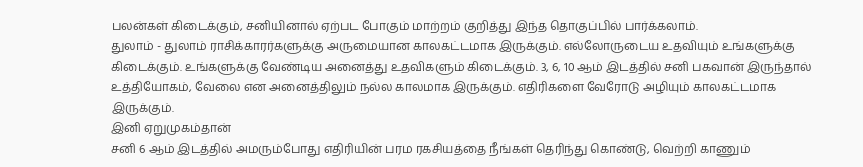பலன்கள் கிடைக்கும், சனியினால் ஏற்பட போகும் மாற்றம் குறித்து இந்த தொகுப்பில் பார்க்கலாம்.
துலாம் - துலாம் ராசிக்காரர்களுக்கு அருமையான காலகட்டமாக இருக்கும். எல்லோருடைய உதவியும் உங்களுக்கு கிடைக்கும். உங்களுக்கு வேண்டிய அனைத்து உதவிகளும் கிடைக்கும். 3, 6, 10 ஆம் இடத்தில் சனி பகவான் இருந்தால் உத்தியோகம், வேலை என அனைத்திலும் நல்ல காலமாக இருக்கும். எதிரிகளை வேரோடு அழியும் காலகட்டமாக இருக்கும்.
இனி ஏறுமுகம்தான்
சனி 6 ஆம் இடத்தில் அமரும்போது எதிரியின் பரம ரகசியத்தை நீங்கள் தெரிந்து கொண்டு, வெற்றி காணும்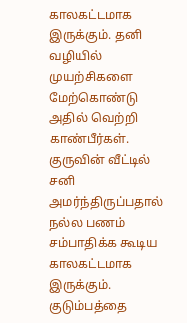காலகட்டமாக இருக்கும். தனி வழியில் முயற்சிகளை மேற்கொண்டு அதில் வெற்றி காண்பீர்கள். குருவின் வீட்டில் சனி அமர்ந்திருப்பதால் நல்ல பணம் சம்பாதிக்க கூடிய காலகட்டமாக இருக்கும். குடும்பத்தை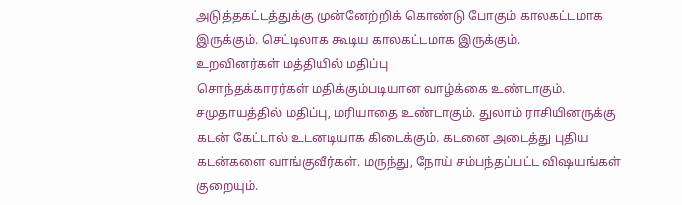அடுத்தகட்டத்துக்கு முன்னேற்றிக் கொண்டு போகும் காலகட்டமாக இருக்கும். செட்டிலாக கூடிய காலகட்டமாக இருக்கும்.
உறவினர்கள் மத்தியில் மதிப்பு
சொந்தக்காரர்கள் மதிக்கும்படியான வாழ்க்கை உண்டாகும். சமுதாயத்தில் மதிப்பு, மரியாதை உண்டாகும். துலாம் ராசியினருக்கு கடன் கேட்டால் உடனடியாக கிடைக்கும். கடனை அடைத்து புதிய கடன்களை வாங்குவீர்கள். மருந்து, நோய் சம்பந்தப்பட்ட விஷயங்கள் குறையும்.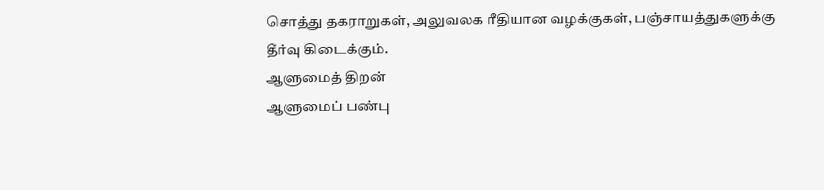சொத்து தகராறுகள், அலுவலக ரீதியான வழக்குகள், பஞ்சாயத்துகளுக்கு தீர்வு கிடைக்கும்.
ஆளுமைத் திறன்
ஆளுமைப் பண்பு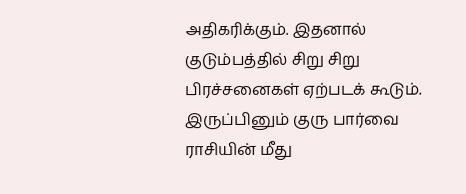அதிகரிக்கும். இதனால் குடும்பத்தில் சிறு சிறு பிரச்சனைகள் ஏற்படக் கூடும். இருப்பினும் குரு பார்வை ராசியின் மீது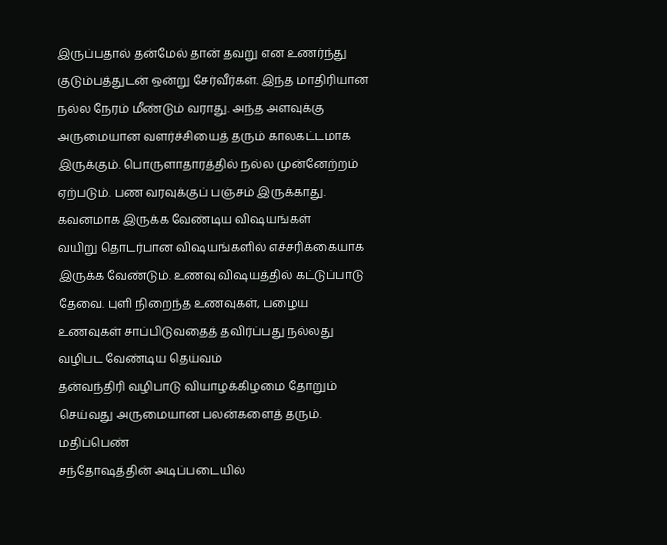இருப்பதால் தன்மேல் தான் தவறு என உணர்ந்து குடும்பத்துடன் ஒன்று சேர்வீர்கள். இந்த மாதிரியான நல்ல நேரம் மீண்டும் வராது. அந்த அளவுக்கு அருமையான வளர்ச்சியைத் தரும் காலகட்டமாக இருக்கும். பொருளாதாரத்தில் நல்ல முன்னேற்றம் ஏற்படும். பண வரவுக்குப் பஞ்சம் இருக்காது.
கவனமாக இருக்க வேண்டிய விஷயங்கள்
வயிறு தொடர்பான விஷயங்களில் எச்சரிக்கையாக இருக்க வேண்டும். உணவு விஷயத்தில் கட்டுப்பாடு தேவை. புளி நிறைந்த உணவுகள், பழைய உணவுகள் சாப்பிடுவதைத் தவிர்ப்பது நல்லது
வழிபட வேண்டிய தெய்வம்
தன்வந்திரி வழிபாடு வியாழக்கிழமை தோறும் செய்வது அருமையான பலன்களைத் தரும்.
மதிப்பெண்
சந்தோஷத்தின் அடிப்படையில்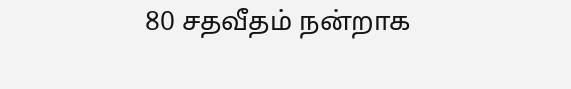80 சதவீதம் நன்றாக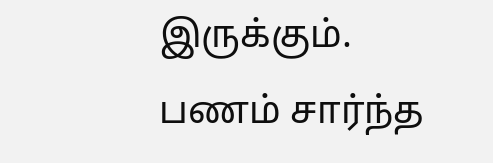இருக்கும். பணம் சார்ந்த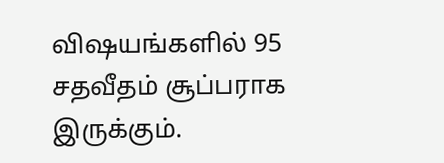விஷயங்களில் 95 சதவீதம் சூப்பராக இருக்கும்.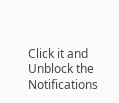Click it and Unblock the Notifications